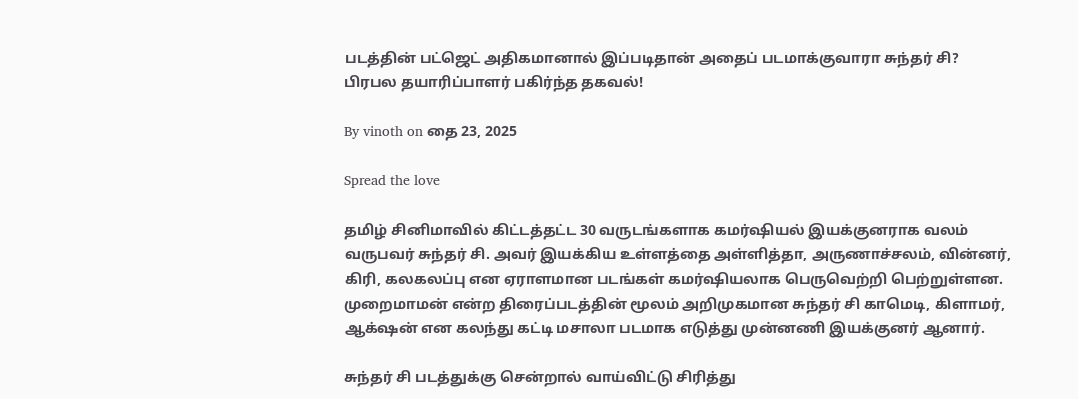படத்தின் பட்ஜெட் அதிகமானால் இப்படிதான் அதைப் படமாக்குவாரா சுந்தர் சி? பிரபல தயாரிப்பாளர் பகிர்ந்த தகவல்!

By vinoth on தை 23, 2025

Spread the love

தமிழ் சினிமாவில் கிட்டத்தட்ட 30 வருடங்களாக கமர்ஷியல் இயக்குனராக வலம் வருபவர் சுந்தர் சி. அவர் இயக்கிய உள்ளத்தை அள்ளித்தா, அருணாச்சலம், வின்னர், கிரி, கலகலப்பு என ஏராளமான படங்கள் கமர்ஷியலாக பெருவெற்றி பெற்றுள்ளன. முறைமாமன் என்ற திரைப்படத்தின் மூலம் அறிமுகமான சுந்தர் சி காமெடி, கிளாமர், ஆக்‌ஷன் என கலந்து கட்டி மசாலா படமாக எடுத்து முன்னணி இயக்குனர் ஆனார்.

சுந்தர் சி படத்துக்கு சென்றால் வாய்விட்டு சிரித்து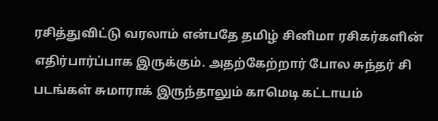ரசித்துவிட்டு வரலாம் என்பதே தமிழ் சினிமா ரசிகர்களின் எதிர்பார்ப்பாக இருக்கும். அதற்கேற்றார் போல சுந்தர் சி படங்கள் சுமாராக் இருந்தாலும் காமெடி கட்டாயம்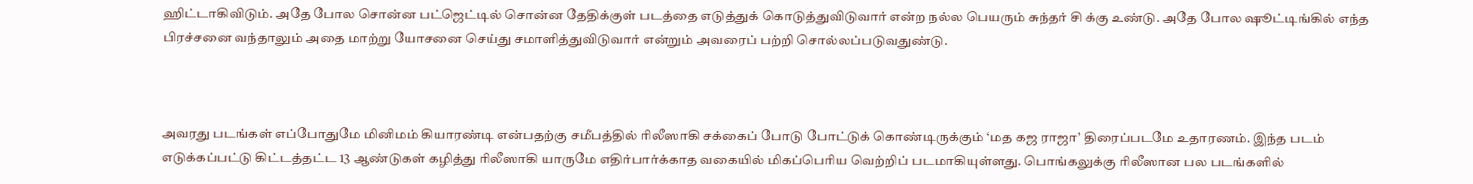ஹிட்டாகிவிடும். அதே போல சொன்ன பட்ஜெட்டில் சொன்ன தேதிக்குள் படத்தை எடுத்துக் கொடுத்துவிடுவார் என்ற நல்ல பெயரும் சுந்தர் சி க்கு உண்டு. அதே போல ஷூட்டிங்கில் எந்த பிரச்சனை வந்தாலும் அதை மாற்று யோசனை செய்து சமாளித்துவிடுவார் என்றும் அவரைப் பற்றி சொல்லப்படுவதுண்டு.



அவரது படங்கள் எப்போதுமே மினிமம் கியாரண்டி என்பதற்கு சமீபத்தில் ரிலீஸாகி சக்கைப் போடு போட்டுக் கொண்டிருக்கும் ‘மத கஜ ராஜா’ திரைப்படமே உதாரணம். இந்த படம் எடுக்கப்பட்டு கிட்டத்தட்ட 13 ஆண்டுகள் கழித்து ரிலீஸாகி யாருமே எதிர்பார்க்காத வகையில் மிகப்பெரிய வெற்றிப் படமாகியுள்ளது. பொங்கலுக்கு ரிலீஸான பல படங்களில்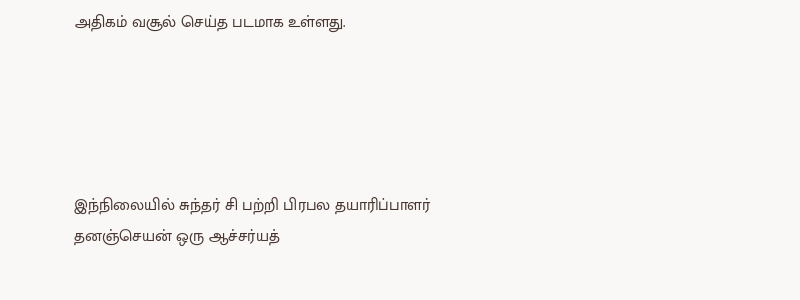அதிகம் வசூல் செய்த படமாக உள்ளது.





இந்நிலையில் சுந்தர் சி பற்றி பிரபல தயாரிப்பாளர் தனஞ்செயன் ஒரு ஆச்சர்யத்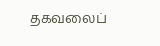தகவலைப்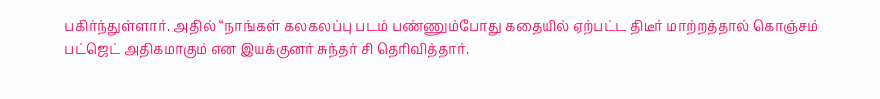பகிர்ந்துள்ளார். அதில் “நாங்கள் கலகலப்பு படம் பண்ணும்போது கதையில் ஏற்பட்ட திடீர் மாற்றத்தால் கொஞ்சம் பட்ஜெட் அதிகமாகும் என இயக்குனர் சுந்தர் சி தெரிவித்தார்.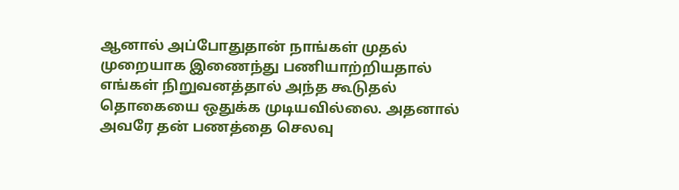ஆனால் அப்போதுதான் நாங்கள் முதல் முறையாக இணைந்து பணியாற்றியதால் எங்கள் நிறுவனத்தால் அந்த கூடுதல் தொகையை ஒதுக்க முடியவில்லை. அதனால் அவரே தன் பணத்தை செலவு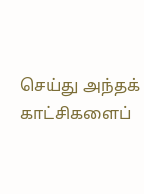செய்து அந்தக் காட்சிகளைப்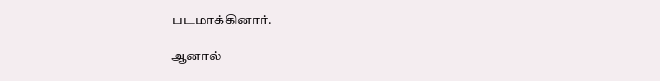படமாக்கினார்.

ஆனால்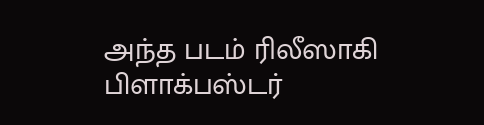அந்த படம் ரிலீஸாகி பிளாக்பஸ்டர்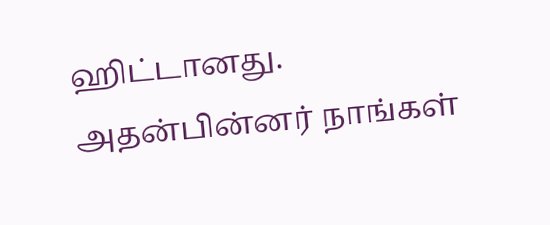ஹிட்டானது. அதன்பின்னர் நாங்கள்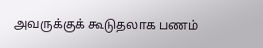அவருக்குக் கூடுதலாக பணம்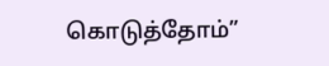கொடுத்தோம்”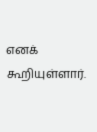எனக் கூறியுள்ளார்.